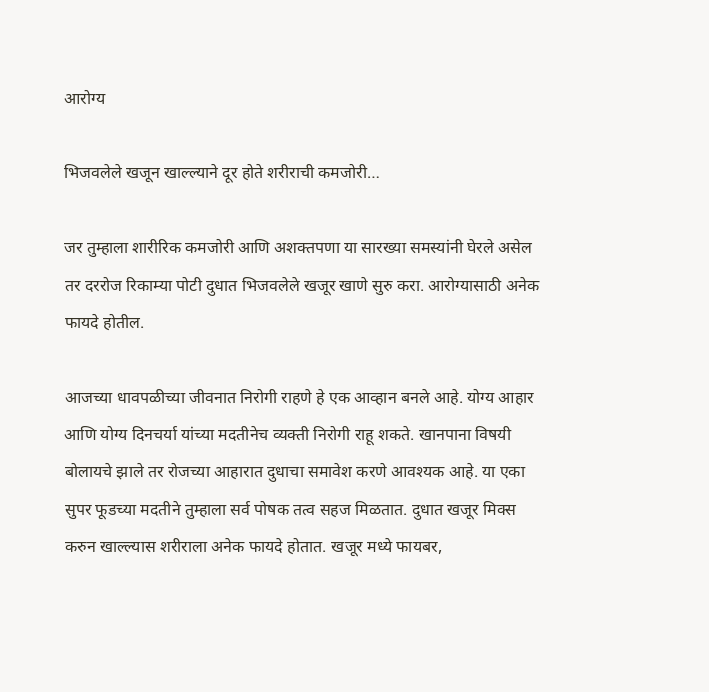आरोग्य

भिजवलेले खजून खाल्ल्याने दूर होते शरीराची कमजोरी…

जर तुम्हाला शारीरिक कमजोरी आणि अशक्तपणा या सारख्या समस्यांनी घेरले असेल तर दररोज रिकाम्या पोटी दुधात भिजवलेले खजूर खाणे सुरु करा. आरोग्यासाठी अनेक फायदे होतील.

आजच्या धावपळीच्या जीवनात निरोगी राहणे हे एक आव्हान बनले आहे. योग्य आहार आणि योग्य दिनचर्या यांच्या मदतीनेच व्यक्ती निरोगी राहू शकते. खानपाना विषयी बोलायचे झाले तर रोजच्या आहारात दुधाचा समावेश करणे आवश्यक आहे. या एका सुपर फूडच्या मदतीने तुम्हाला सर्व पोषक तत्व सहज मिळतात. दुधात खजूर मिक्स करुन खाल्ल्यास शरीराला अनेक फायदे होतात. खजूर मध्ये फायबर,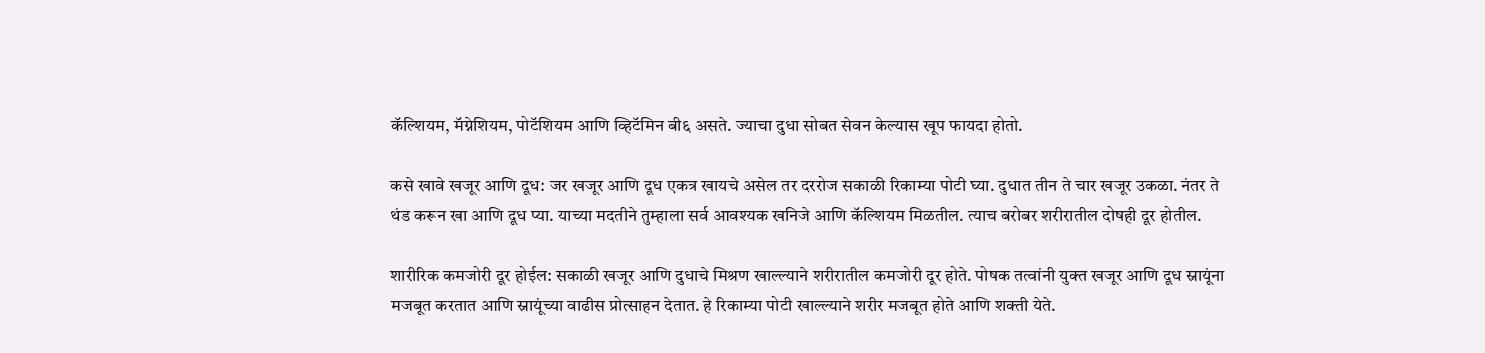कॅल्शियम, मॅग्नेशियम, पोटॅशियम आणि व्हिटॅमिन बी६ असते. ज्याचा दुधा सोबत सेवन केल्यास खूप फायदा होतो.

कसे खावे खजूर आणि दूध: जर खजूर आणि दूध एकत्र खायचे असेल तर दररोज सकाळी रिकाम्या पोटी घ्या. दुधात तीन ते चार खजूर उकळा. नंतर ते थंड करून खा आणि दूध प्या. याच्या मदतीने तुम्हाला सर्व आवश्यक खनिजे आणि कॅल्शियम मिळतील. त्याच बरोबर शरीरातील दोषही दूर होतील.

शारीरिक कमजोरी दूर होईल: सकाळी खजूर आणि दुधाचे मिश्रण खाल्ल्याने शरीरातील कमजोरी दूर होते. पोषक तत्वांनी युक्त खजूर आणि दूध स्नायूंना मजबूत करतात आणि स्नायूंच्या वाढीस प्रोत्साहन देतात. हे रिकाम्या पोटी खाल्ल्याने शरीर मजबूत होते आणि शक्ती येते.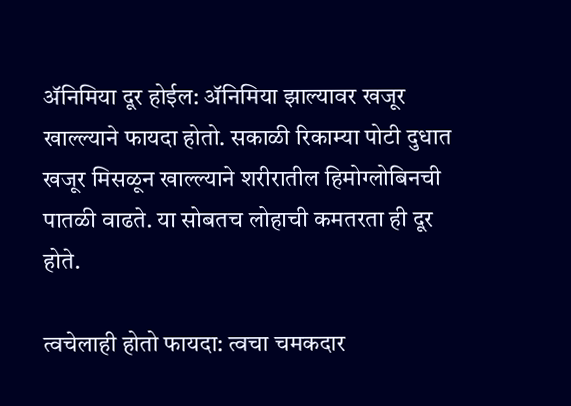ॲनिमिया दूर होईल: ॲनिमिया झाल्यावर खजूर खाल्ल्याने फायदा होतो. सकाळी रिकाम्या पोटी दुधात खजूर मिसळून खाल्ल्याने शरीरातील हिमोग्लोबिनची पातळी वाढते. या सोबतच लोहाची कमतरता ही दूर होते.

त्वचेलाही होतो फायदा: त्वचा चमकदार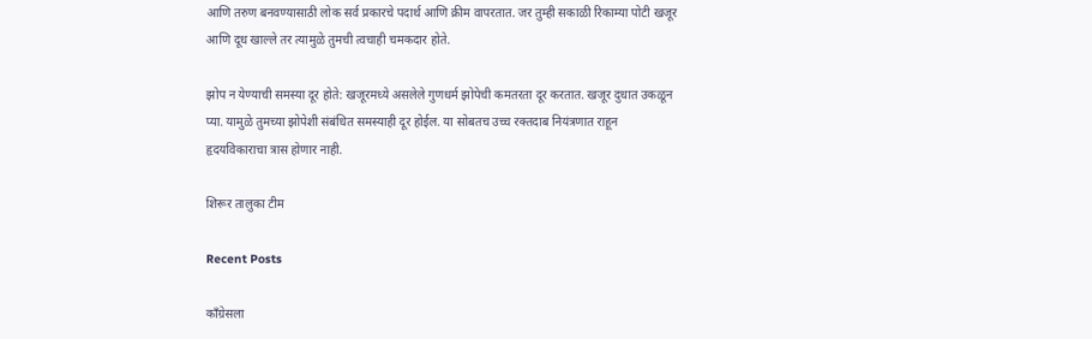आणि तरुण बनवण्यासाठी लोक सर्व प्रकारचे पदार्थ आणि क्रीम वापरतात. जर तुम्ही सकाळी रिकाम्या पोटी खजूर आणि दूध खाल्ले तर त्यामुळे तुमची त्वचाही चमकदार होते.

झोप न येण्याची समस्या दूर होते: खजूरमध्ये असलेले गुणधर्म झोपेची कमतरता दूर करतात. खजूर दुधात उकळून प्या. यामुळे तुमच्या झोपेशी संबंधित समस्याही दूर होईल. या सोबतच उच्च रक्तदाब नियंत्रणात राहून हृदयविकाराचा त्रास होणार नाही.

शिरूर तालुका टीम

Recent Posts

काँग्रेसला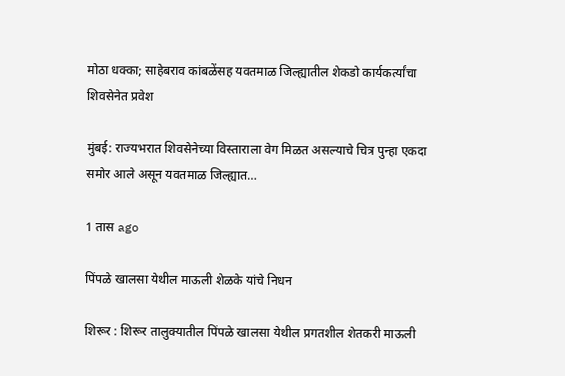मोठा धक्का; साहेबराव कांबळेंसह यवतमाळ जिल्ह्यातील शेकडो कार्यकर्त्यांचा शिवसेनेत प्रवेश

मुंबई: राज्यभरात शिवसेनेच्या विस्ताराला वेग मिळत असल्याचे चित्र पुन्हा एकदा समोर आले असून यवतमाळ जिल्ह्यात…

1 तास ago

पिंपळे खालसा येथील माऊली शेळके यांचे निधन

शिरूर : शिरूर तालुक्यातील पिंपळे खालसा येथील प्रगतशील शेतकरी माऊली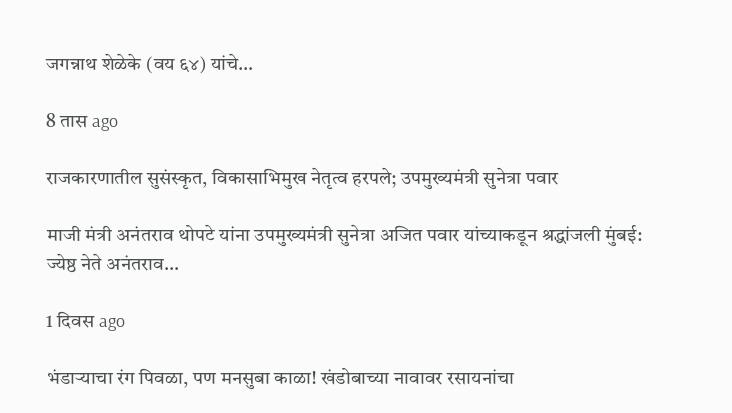जगन्नाथ शेळेके (वय ६४) यांचे…

8 तास ago

राजकारणातील सुसंस्कृत, विकासाभिमुख नेतृत्व हरपले; उपमुख्यमंत्री सुनेत्रा पवार

माजी मंत्री अनंतराव थोपटे यांना उपमुख्यमंत्री सुनेत्रा अजित पवार यांच्याकडून श्रद्धांजली मुंबई: ज्येष्ठ नेते अनंतराव…

1 दिवस ago

भंडाऱ्याचा रंग पिवळा, पण मनसुबा काळा! खंडोबाच्या नावावर रसायनांचा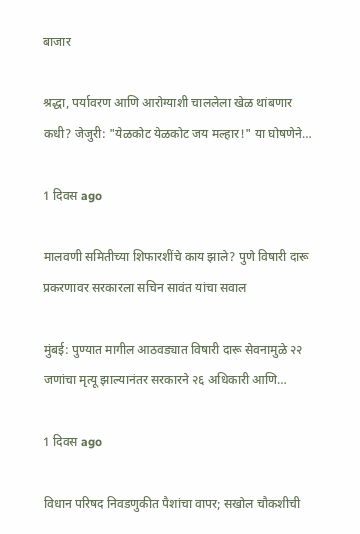बाजार

श्रद्धा, पर्यावरण आणि आरोग्याशी चाललेला खेळ थांबणार कधी? जेजुरी: "येळकोट येळकोट जय मल्हार!" या घोषणेने…

1 दिवस ago

मालवणी समितीच्या शिफारशींचे काय झाले? पुणे विषारी दारू प्रकरणावर सरकारला सचिन सावंत यांचा सवाल

मुंबई: पुण्यात मागील आठवड्यात विषारी दारू सेवनामुळे २२ जणांचा मृत्यू झाल्यानंतर सरकारने २६ अधिकारी आणि…

1 दिवस ago

विधान परिषद निवडणुकीत पैशांचा वापर; सखोल चौकशीची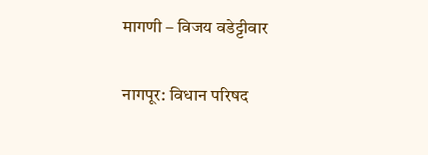मागणी – विजय वडेट्टीवार

नागपूर: विधान परिषद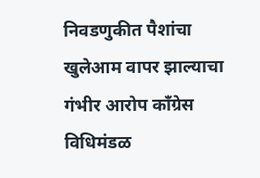निवडणुकीत पैशांचा खुलेआम वापर झाल्याचा गंभीर आरोप काँग्रेस विधिमंडळ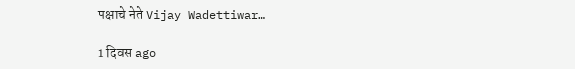पक्षाचे नेते Vijay Wadettiwar…

1 दिवस ago